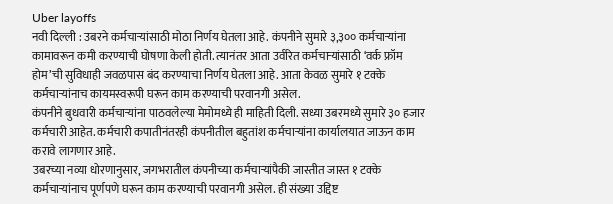Uber layoffs
नवी दिल्ली : उबरने कर्मचाऱ्यांसाठी मोठा निर्णय घेतला आहे. कंपनीने सुमारे ३,३०० कर्मचाऱ्यांना कामावरून कमी करण्याची घोषणा केली होती. त्यानंतर आता उर्वरित कर्मचाऱ्यांसाठी ‘वर्क फ्रॉम होम’ची सुविधाही जवळपास बंद करण्याचा निर्णय घेतला आहे. आता केवळ सुमारे १ टक्के कर्मचाऱ्यांनाच कायमस्वरूपी घरून काम करण्याची परवानगी असेल.
कंपनीने बुधवारी कर्मचाऱ्यांना पाठवलेल्या मेमोमध्ये ही माहिती दिली. सध्या उबरमध्ये सुमारे ३० हजार कर्मचारी आहेत. कर्मचारी कपातीनंतरही कंपनीतील बहुतांश कर्मचाऱ्यांना कार्यालयात जाऊन काम करावे लागणार आहे.
उबरच्या नव्या धोरणानुसार, जगभरातील कंपनीच्या कर्मचाऱ्यांपैकी जास्तीत जास्त १ टक्के कर्मचाऱ्यांनाच पूर्णपणे घरून काम करण्याची परवानगी असेल. ही संख्या उद्दिष्ट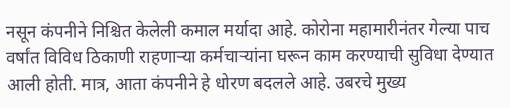नसून कंपनीने निश्चित केलेली कमाल मर्यादा आहे. कोरोना महामारीनंतर गेल्या पाच वर्षांत विविध ठिकाणी राहणाऱ्या कर्मचाऱ्यांना घरून काम करण्याची सुविधा देण्यात आली होती. मात्र, आता कंपनीने हे धोरण बदलले आहे. उबरचे मुख्य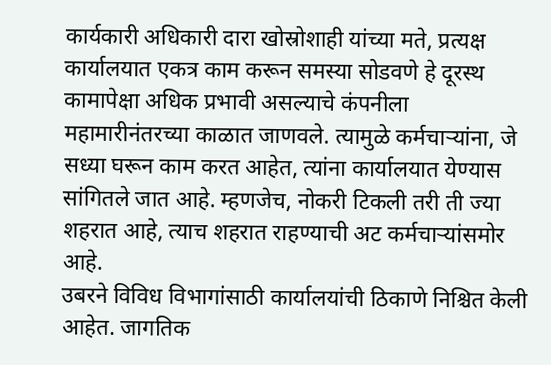कार्यकारी अधिकारी दारा खोस्रोशाही यांच्या मते, प्रत्यक्ष कार्यालयात एकत्र काम करून समस्या सोडवणे हे दूरस्थ कामापेक्षा अधिक प्रभावी असल्याचे कंपनीला महामारीनंतरच्या काळात जाणवले. त्यामुळे कर्मचाऱ्यांना, जे सध्या घरून काम करत आहेत, त्यांना कार्यालयात येण्यास सांगितले जात आहे. म्हणजेच, नोकरी टिकली तरी ती ज्या शहरात आहे, त्याच शहरात राहण्याची अट कर्मचाऱ्यांसमोर आहे.
उबरने विविध विभागांसाठी कार्यालयांची ठिकाणे निश्चित केली आहेत. जागतिक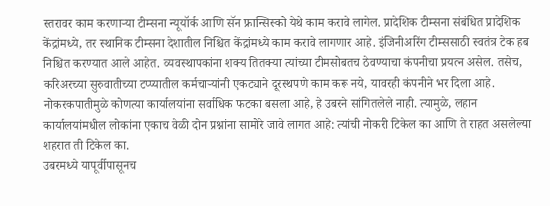स्तरावर काम करणाऱ्या टीम्सना न्यूयॉर्क आणि सॅन फ्रान्सिस्को येथे काम करावे लागेल. प्रादेशिक टीम्सना संबंधित प्रादेशिक केंद्रांमध्ये, तर स्थानिक टीम्सना देशातील निश्चित केंद्रांमध्ये काम करावे लागणार आहे. इंजिनीअरिंग टीम्ससाठी स्वतंत्र टेक हब निश्चित करण्यात आले आहेत. व्यवस्थापकांना शक्य तितक्या त्यांच्या टीमसोबतच ठेवण्याचा कंपनीचा प्रयत्न असेल. तसेच, करिअरच्या सुरुवातीच्या टप्प्यातील कर्मचाऱ्यांनी एकट्याने दूरस्थपणे काम करू नये, यावरही कंपनीने भर दिला आहे.
नोकरकपातीमुळे कोणत्या कार्यालयांना सर्वाधिक फटका बसला आहे, हे उबरने सांगितलेले नाही. त्यामुळे, लहान कार्यालयांमधील लोकांना एकाच वेळी दोन प्रश्नांना सामोरे जावे लागत आहे: त्यांची नोकरी टिकेल का आणि ते राहत असलेल्या शहरात ती टिकेल का.
उबरमध्ये यापूर्वीपासूनच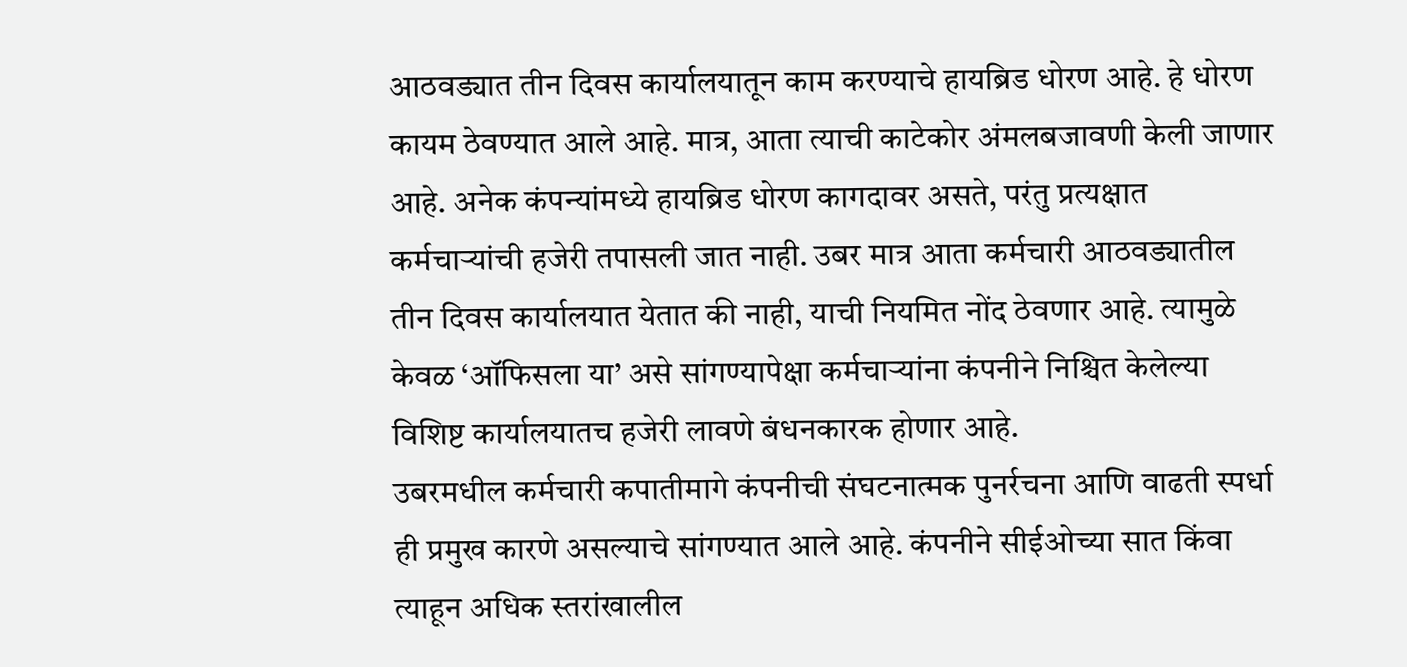आठवड्यात तीन दिवस कार्यालयातून काम करण्याचे हायब्रिड धोरण आहे. हे धोरण कायम ठेवण्यात आले आहे. मात्र, आता त्याची काटेकोर अंमलबजावणी केली जाणार आहे. अनेक कंपन्यांमध्ये हायब्रिड धोरण कागदावर असते, परंतु प्रत्यक्षात कर्मचाऱ्यांची हजेरी तपासली जात नाही. उबर मात्र आता कर्मचारी आठवड्यातील तीन दिवस कार्यालयात येतात की नाही, याची नियमित नोंद ठेवणार आहे. त्यामुळे केवळ ‘ऑफिसला या’ असे सांगण्यापेक्षा कर्मचाऱ्यांना कंपनीने निश्चित केलेल्या विशिष्ट कार्यालयातच हजेरी लावणे बंधनकारक होणार आहे.
उबरमधील कर्मचारी कपातीमागे कंपनीची संघटनात्मक पुनर्रचना आणि वाढती स्पर्धा ही प्रमुख कारणे असल्याचे सांगण्यात आले आहे. कंपनीने सीईओच्या सात किंवा त्याहून अधिक स्तरांखालील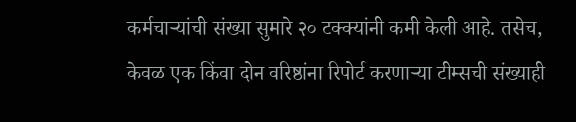कर्मचाऱ्यांची संख्या सुमारे २० टक्क्यांनी कमी केली आहे. तसेच, केवळ एक किंवा दोन वरिष्ठांना रिपोर्ट करणाऱ्या टीम्सची संख्याही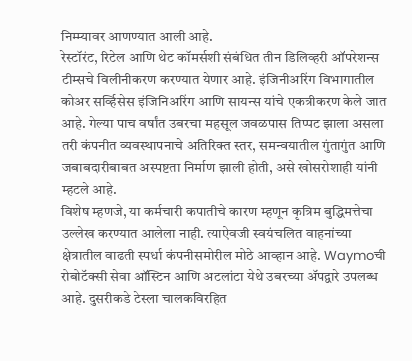निम्म्यावर आणण्यात आली आहे.
रेस्टॉरंट, रिटेल आणि थेट कॉमर्सशी संबंधित तीन डिलिव्हरी ऑपरेशन्स टीम्सचे विलीनीकरण करण्यात येणार आहे. इंजिनीअरिंग विभागातील कोअर सर्व्हिसेस इंजिनिअरिंग आणि सायन्स यांचे एकत्रीकरण केले जात आहे. गेल्या पाच वर्षांत उबरचा महसूल जवळपास तिप्पट झाला असला तरी कंपनीत व्यवस्थापनाचे अतिरिक्त स्तर, समन्वयातील गुंतागुंत आणि जबाबदारीबाबत अस्पष्टता निर्माण झाली होती, असे खोसरोशाही यांनी म्हटले आहे.
विशेष म्हणजे, या कर्मचारी कपातीचे कारण म्हणून कृत्रिम बुद्धिमत्तेचा उल्लेख करण्यात आलेला नाही. त्याऐवजी स्वयंचलित वाहनांच्या क्षेत्रातील वाढती स्पर्धा कंपनीसमोरील मोठे आव्हान आहे. Waymoची रोबोटॅक्सी सेवा ऑस्टिन आणि अटलांटा येथे उबरच्या ॲपद्वारे उपलब्ध आहे. दुसरीकडे टेस्ला चालकविरहित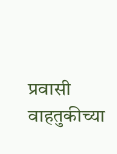प्रवासी वाहतुकीच्या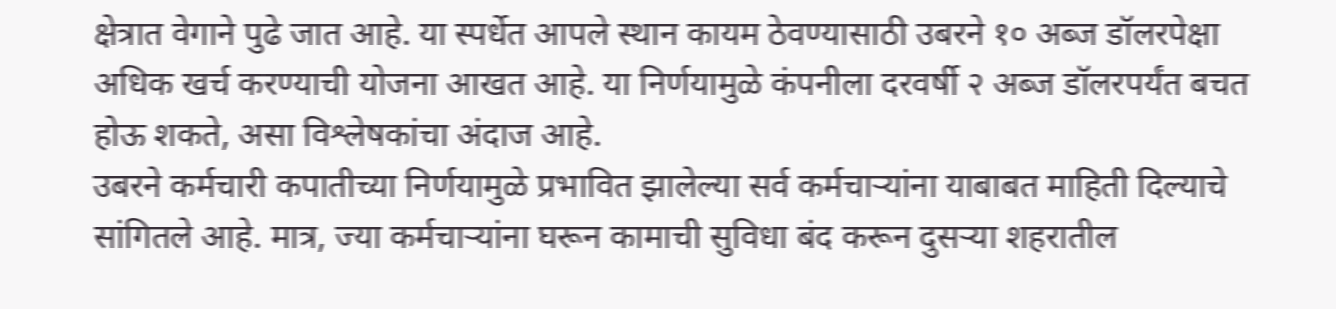क्षेत्रात वेगाने पुढे जात आहे. या स्पर्धेत आपले स्थान कायम ठेवण्यासाठी उबरने १० अब्ज डॉलरपेक्षा अधिक खर्च करण्याची योजना आखत आहे. या निर्णयामुळे कंपनीला दरवर्षी २ अब्ज डॉलरपर्यंत बचत होऊ शकते, असा विश्लेषकांचा अंदाज आहे.
उबरने कर्मचारी कपातीच्या निर्णयामुळे प्रभावित झालेल्या सर्व कर्मचाऱ्यांना याबाबत माहिती दिल्याचे सांगितले आहे. मात्र, ज्या कर्मचाऱ्यांना घरून कामाची सुविधा बंद करून दुसऱ्या शहरातील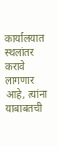कार्यालयात स्थलांतर करावे लागणार आहे, त्यांना याबाबतची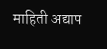माहिती अद्याप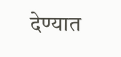देण्यात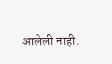आलेली नाही.